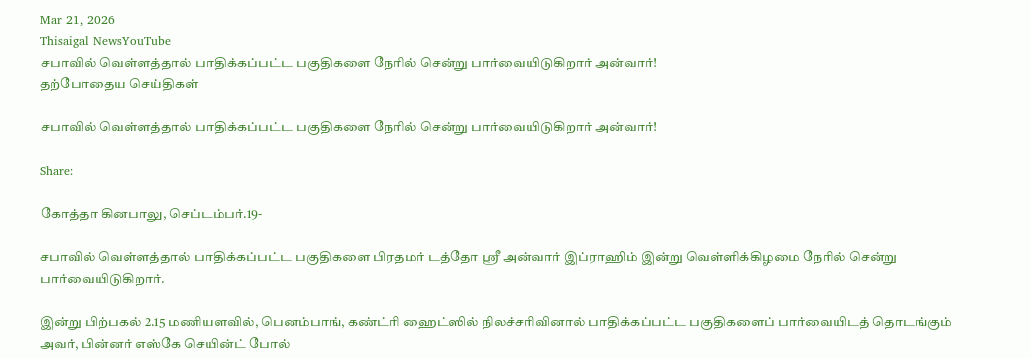Mar 21, 2026
Thisaigal NewsYouTube
சபாவில் வெள்ளத்தால் பாதிக்கப்பட்ட பகுதிகளை நேரில் சென்று பார்வையிடுகிறார் அன்வார்!
தற்போதைய செய்திகள்

சபாவில் வெள்ளத்தால் பாதிக்கப்பட்ட பகுதிகளை நேரில் சென்று பார்வையிடுகிறார் அன்வார்!

Share:

கோத்தா கினபாலு, செப்டம்பர்.19-

சபாவில் வெள்ளத்தால் பாதிக்கப்பட்ட பகுதிகளை பிரதமர் டத்தோ ஶ்ரீ அன்வார் இப்ராஹிம் இன்று வெள்ளிக்கிழமை நேரில் சென்று பார்வையிடுகிறார்.

இன்று பிற்பகல் 2.15 மணியளவில், பெனம்பாங், கண்ட்ரி ஹைட்ஸில் நிலச்சரிவினால் பாதிக்கப்பட்ட பகுதிகளைப் பார்வையிடத் தொடங்கும் அவர், பின்னர் எஸ்கே செயின்ட் போல்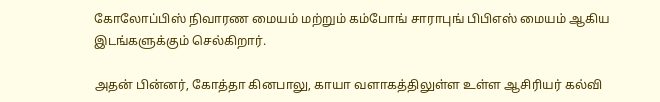கோலோப்பிஸ் நிவாரண மையம் மற்றும் கம்போங் சாராபுங் பிபிஎஸ் மையம் ஆகிய இடங்களுக்கும் செல்கிறார்.

அதன் பின்னர், கோத்தா கினபாலு, காயா வளாகத்திலுள்ள உள்ள ஆசிரியர் கல்வி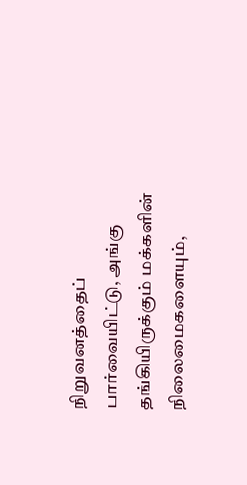நிறுவனத்தைப் பார்வையிட்டு, அங்கு தங்கியிருக்கும் மக்களின் நிலைமைகளையும்,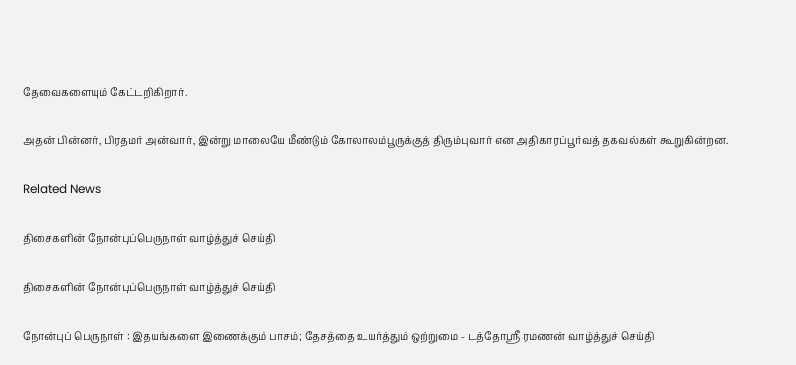தேவைகளையும் கேட்டறிகிறார்.

அதன் பின்னர், பிரதமர் அன்வார், இன்று மாலையே மீண்டும் கோலாலம்பூருக்குத் திரும்புவார் என அதிகாரப்பூர்வத் தகவல்கள் கூறுகின்றன.

Related News

திசைகளின் நோன்புப்பெருநாள் வாழ்த்துச் செய்தி

திசைகளின் நோன்புப்பெருநாள் வாழ்த்துச் செய்தி

நோன்புப் பெருநாள் : இதயங்களை இணைக்கும் பாசம்; தேசத்தை உயர்த்தும் ஒற்றுமை - டத்தோஶ்ரீ ரமணன் வாழ்த்துச் செய்தி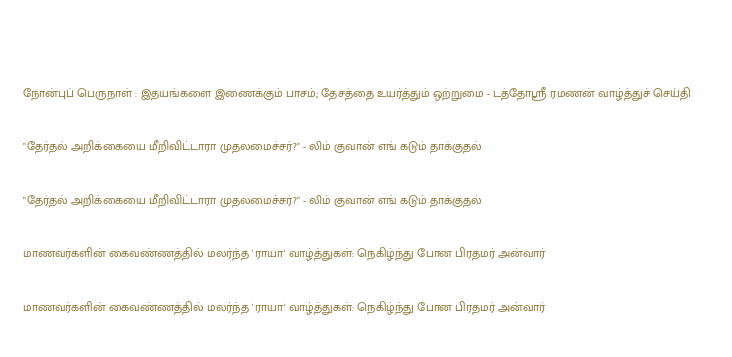நோன்புப் பெருநாள் : இதயங்களை இணைக்கும் பாசம்; தேசத்தை உயர்த்தும் ஒற்றுமை - டத்தோஶ்ரீ ரமணன் வாழ்த்துச் செய்தி

"தேர்தல் அறிக்கையை மீறிவிட்டாரா முதலமைச்சர்?" - லிம் குவான் எங் கடும் தாக்குதல்

"தேர்தல் அறிக்கையை மீறிவிட்டாரா முதலமைச்சர்?" - லிம் குவான் எங் கடும் தாக்குதல்

மாணவர்களின் கைவண்ணத்தில் மலர்ந்த 'ராயா' வாழ்த்துகள்: நெகிழ்ந்து போன பிரதமர் அன்வார்

மாணவர்களின் கைவண்ணத்தில் மலர்ந்த 'ராயா' வாழ்த்துகள்: நெகிழ்ந்து போன பிரதமர் அன்வார்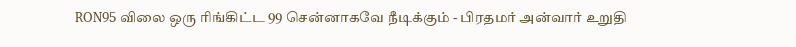RON95 விலை ஒரு ரிங்கிட்ட 99 சென்னாகவே நீடிக்கும் - பிரதமர் அன்வார் உறுதி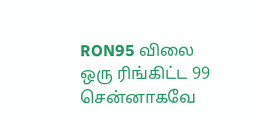RON95 விலை ஒரு ரிங்கிட்ட 99 சென்னாகவே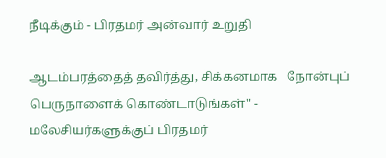நீடிக்கும் - பிரதமர் அன்வார் உறுதி

ஆடம்பரத்தைத் தவிர்த்து, சிக்கனமாக   நோன்புப் பெருநாளைக் கொண்டாடுங்கள்" - மலேசியர்களுக்குப் பிரதமர்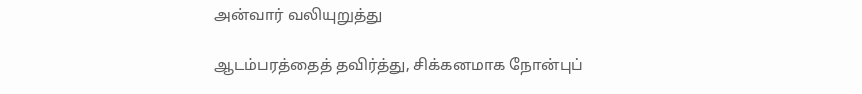அன்வார் வலியுறுத்து

ஆடம்பரத்தைத் தவிர்த்து, சிக்கனமாக நோன்புப்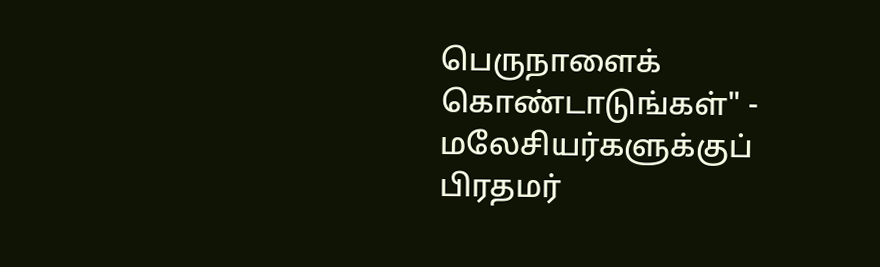பெருநாளைக் கொண்டாடுங்கள்" - மலேசியர்களுக்குப் பிரதமர்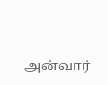அன்வார்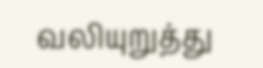வலியுறுத்து